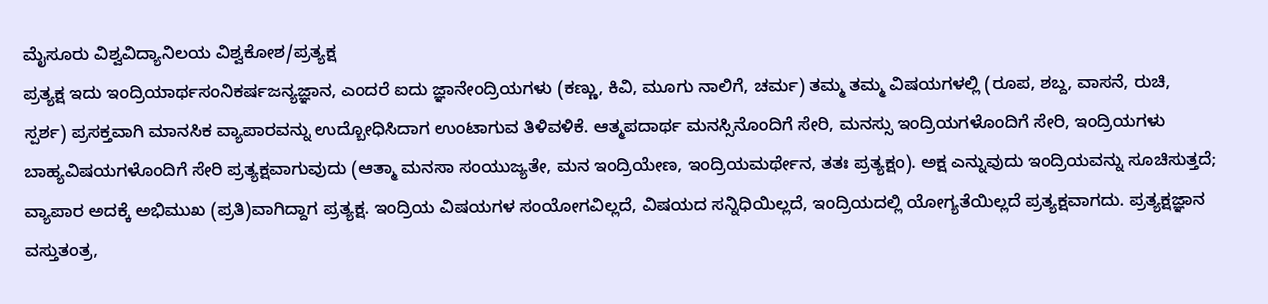ಮೈಸೂರು ವಿಶ್ವವಿದ್ಯಾನಿಲಯ ವಿಶ್ವಕೋಶ/ಪ್ರತ್ಯಕ್ಷ
ಪ್ರತ್ಯಕ್ಷ ಇದು ಇಂದ್ರಿಯಾರ್ಥಸಂನಿಕರ್ಷಜನ್ಯಜ್ಞಾನ, ಎಂದರೆ ಐದು ಜ್ಞಾನೇಂದ್ರಿಯಗಳು (ಕಣ್ಣು, ಕಿವಿ, ಮೂಗು ನಾಲಿಗೆ, ಚರ್ಮ) ತಮ್ಮ ತಮ್ಮ ವಿಷಯಗಳಲ್ಲಿ (ರೂಪ, ಶಬ್ದ, ವಾಸನೆ, ರುಚಿ, ಸ್ಪರ್ಶ) ಪ್ರಸಕ್ತವಾಗಿ ಮಾನಸಿಕ ವ್ಯಾಪಾರವನ್ನು ಉದ್ಬೋಧಿಸಿದಾಗ ಉಂಟಾಗುವ ತಿಳಿವಳಿಕೆ. ಆತ್ಮಪದಾರ್ಥ ಮನಸ್ಸಿನೊಂದಿಗೆ ಸೇರಿ, ಮನಸ್ಸು ಇಂದ್ರಿಯಗಳೊಂದಿಗೆ ಸೇರಿ, ಇಂದ್ರಿಯಗಳು ಬಾಹ್ಯವಿಷಯಗಳೊಂದಿಗೆ ಸೇರಿ ಪ್ರತ್ಯಕ್ಷವಾಗುವುದು (ಆತ್ಮಾ ಮನಸಾ ಸಂಯುಜ್ಯತೇ, ಮನ ಇಂದ್ರಿಯೇಣ, ಇಂದ್ರಿಯಮರ್ಥೇನ, ತತಃ ಪ್ರತ್ಯಕ್ಷಂ). ಅಕ್ಷ ಎನ್ನುವುದು ಇಂದ್ರಿಯವನ್ನು ಸೂಚಿಸುತ್ತದೆ; ವ್ಯಾಪಾರ ಅದಕ್ಕೆ ಅಭಿಮುಖ (ಪ್ರತಿ)ವಾಗಿದ್ದಾಗ ಪ್ರತ್ಯಕ್ಷ. ಇಂದ್ರಿಯ ವಿಷಯಗಳ ಸಂಯೋಗವಿಲ್ಲದೆ, ವಿಷಯದ ಸನ್ನಿಧಿಯಿಲ್ಲದೆ, ಇಂದ್ರಿಯದಲ್ಲಿ ಯೋಗ್ಯತೆಯಿಲ್ಲದೆ ಪ್ರತ್ಯಕ್ಷವಾಗದು. ಪ್ರತ್ಯಕ್ಷಜ್ಞಾನ ವಸ್ತುತಂತ್ರ,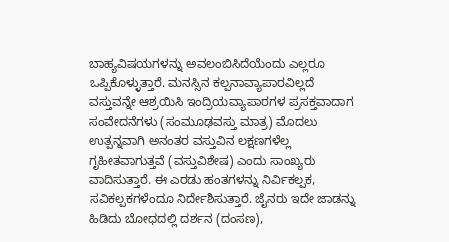ಬಾಹ್ಯವಿಷಯಗಳನ್ನು ಅವಲಂಬಿಸಿದೆಯೆಂದು ಎಲ್ಲರೂ ಒಪ್ಪಿಕೊಳ್ಳುತ್ತಾರೆ. ಮನಸ್ಸಿನ ಕಲ್ಪನಾವ್ಯಾಪಾರವಿಲ್ಲದೆ ವಸ್ತುವನ್ನೇ ಆಶ್ರಯಿಸಿ ಇಂದ್ರಿಯವ್ಯಾಪಾರಗಳ ಪ್ರಸಕ್ತವಾದಾಗ ಸಂವೇದನೆಗಳು (ಸಂಮೂಢವಸ್ತು ಮಾತ್ರ) ಮೊದಲು ಉತ್ಪನ್ನವಾಗಿ ಅನಂತರ ವಸ್ತುವಿನ ಲಕ್ಷಣಗಳೆಲ್ಲ ಗೃಹೀತವಾಗುತ್ತವೆ (ವಸ್ತುವಿಶೇಷ) ಎಂದು ಸಾಂಖ್ಯರು ವಾದಿಸುತ್ತಾರೆ. ಈ ಎರಡು ಹಂತಗಳನ್ನು ನಿರ್ವಿಕಲ್ಪಕ, ಸವಿಕಲ್ಪಕಗಳೆಂದೂ ನಿರ್ದೇಶಿಸುತ್ತಾರೆ. ಜೈನರು ಇದೇ ಜಾಡನ್ನು ಹಿಡಿದು ಬೋಧದಲ್ಲಿ ದರ್ಶನ (ದಂಸಣ),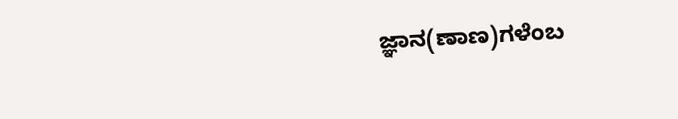ಜ್ಞಾನ(ಣಾಣ)ಗಳೆಂಬ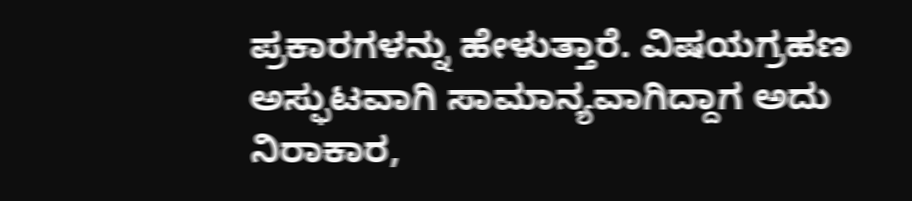ಪ್ರಕಾರಗಳನ್ನು ಹೇಳುತ್ತಾರೆ. ವಿಷಯಗ್ರಹಣ ಅಸ್ಫುಟವಾಗಿ ಸಾಮಾನ್ಯವಾಗಿದ್ದಾಗ ಅದು ನಿರಾಕಾರ,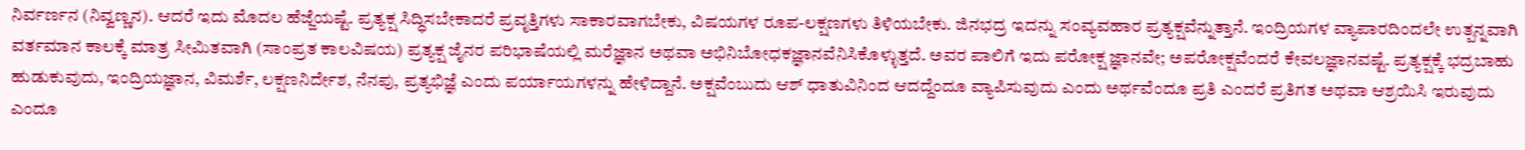ನಿರ್ವರ್ಣನ (ನಿವ್ವಣ್ಣನ). ಆದರೆ ಇದು ಮೊದಲ ಹೆಜ್ಜೆಯಷ್ಟೆ. ಪ್ರತ್ಯಕ್ಷ ಸಿದ್ಧಿಸಬೇಕಾದರೆ ಪ್ರವೃತ್ತಿಗಳು ಸಾಕಾರವಾಗಬೇಕು, ವಿಷಯಗಳ ರೂಪ-ಲಕ್ಷಣಗಳು ತಿಳಿಯಬೇಕು. ಜಿನಭದ್ರ ಇದನ್ನು ಸಂವ್ಯವಹಾರ ಪ್ರತ್ಯಕ್ಷವೆನ್ನುತ್ತಾನೆ. ಇಂದ್ರಿಯಗಳ ವ್ಯಾಪಾರದಿಂದಲೇ ಉತ್ಪನ್ನವಾಗಿ ವರ್ತಮಾನ ಕಾಲಕ್ಕೆ ಮಾತ್ರ ಸೀಮಿತವಾಗಿ (ಸಾಂಪ್ರತ ಕಾಲವಿಷಯ) ಪ್ರತ್ಯಕ್ಷ ಜೈನರ ಪರಿಭಾಷೆಯಲ್ಲಿ ಮರೆಜ್ಞಾನ ಅಥವಾ ಅಭಿನಿಬೋಧಕಜ್ಞಾನವೆನಿಸಿಕೊಳ್ಳುತ್ತದೆ. ಅವರ ಪಾಲಿಗೆ ಇದು ಪರೋಕ್ಷ ಜ್ಞಾನವೇ; ಅಪರೋಕ್ಷವೆಂದರೆ ಕೇವಲಜ್ಞಾನವಷ್ಟೆ. ಪ್ರತ್ಯಕ್ಷಕ್ಕೆ ಭದ್ರಬಾಹು ಹುಡುಕುವುದು, ಇಂದ್ರಿಯಜ್ಞಾನ, ವಿಮರ್ಶೆ, ಲಕ್ಷಣನಿರ್ದೇಶ, ನೆನಪು, ಪ್ರತ್ಯಭಿಜ್ಞೆ ಎಂದು ಪರ್ಯಾಯಗಳನ್ನು ಹೇಳಿದ್ದಾನೆ. ಅಕ್ಷವೆಂಬುದು ಆಶ್ ಧಾತುವಿನಿಂದ ಆದದ್ದೆಂದೂ ವ್ಯಾಪಿಸುವುದು ಎಂದು ಅರ್ಥವೆಂದೂ ಪ್ರತಿ ಎಂದರೆ ಪ್ರತಿಗತ ಅಥವಾ ಆಶ್ರಯಿಸಿ ಇರುವುದು ಎಂದೂ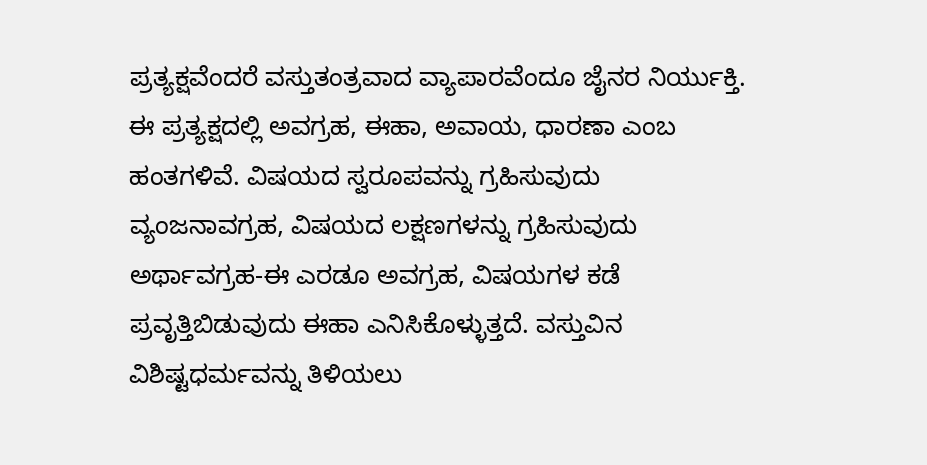ಪ್ರತ್ಯಕ್ಷವೆಂದರೆ ವಸ್ತುತಂತ್ರವಾದ ವ್ಯಾಪಾರವೆಂದೂ ಜೈನರ ನಿರ್ಯುಕ್ತಿ. ಈ ಪ್ರತ್ಯಕ್ಷದಲ್ಲಿ ಅವಗ್ರಹ, ಈಹಾ, ಅವಾಯ, ಧಾರಣಾ ಎಂಬ ಹಂತಗಳಿವೆ. ವಿಷಯದ ಸ್ವರೂಪವನ್ನು ಗ್ರಹಿಸುವುದು ವ್ಯಂಜನಾವಗ್ರಹ, ವಿಷಯದ ಲಕ್ಷಣಗಳನ್ನು ಗ್ರಹಿಸುವುದು ಅರ್ಥಾವಗ್ರಹ-ಈ ಎರಡೂ ಅವಗ್ರಹ, ವಿಷಯಗಳ ಕಡೆ ಪ್ರವೃತ್ತಿಬಿಡುವುದು ಈಹಾ ಎನಿಸಿಕೊಳ್ಳುತ್ತದೆ. ವಸ್ತುವಿನ ವಿಶಿಷ್ಟಧರ್ಮವನ್ನು ತಿಳಿಯಲು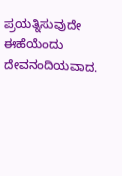ಪ್ರಯತ್ನಿಸುವುದೇ ಈಹೆಯೆಂದು ದೇವನಂದಿಯವಾದ.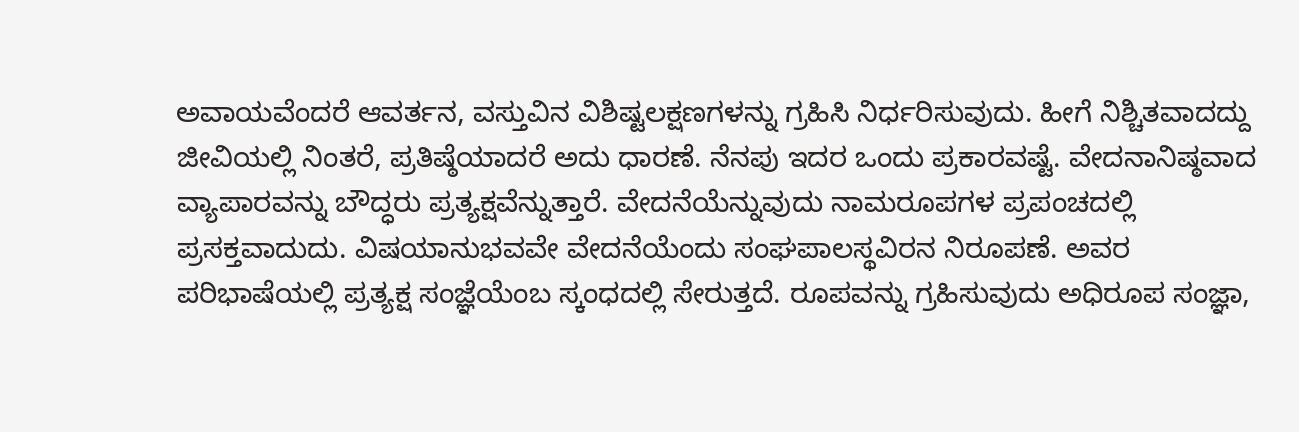ಅವಾಯವೆಂದರೆ ಆವರ್ತನ, ವಸ್ತುವಿನ ವಿಶಿಷ್ಟಲಕ್ಷಣಗಳನ್ನು ಗ್ರಹಿಸಿ ನಿರ್ಧರಿಸುವುದು. ಹೀಗೆ ನಿಶ್ಚಿತವಾದದ್ದು ಜೀವಿಯಲ್ಲಿ ನಿಂತರೆ, ಪ್ರತಿಷ್ಠೆಯಾದರೆ ಅದು ಧಾರಣೆ. ನೆನಪು ಇದರ ಒಂದು ಪ್ರಕಾರವಷ್ಟೆ. ವೇದನಾನಿಷ್ಠವಾದ ವ್ಯಾಪಾರವನ್ನು ಬೌದ್ಧರು ಪ್ರತ್ಯಕ್ಷವೆನ್ನುತ್ತಾರೆ. ವೇದನೆಯೆನ್ನುವುದು ನಾಮರೂಪಗಳ ಪ್ರಪಂಚದಲ್ಲಿ ಪ್ರಸಕ್ತವಾದುದು. ವಿಷಯಾನುಭವವೇ ವೇದನೆಯೆಂದು ಸಂಘಪಾಲಸ್ಥವಿರನ ನಿರೂಪಣೆ. ಅವರ ಪರಿಭಾಷೆಯಲ್ಲಿ ಪ್ರತ್ಯಕ್ಷ ಸಂಜ್ಞೆಯೆಂಬ ಸ್ಕಂಧದಲ್ಲಿ ಸೇರುತ್ತದೆ. ರೂಪವನ್ನು ಗ್ರಹಿಸುವುದು ಅಧಿರೂಪ ಸಂಜ್ಞಾ,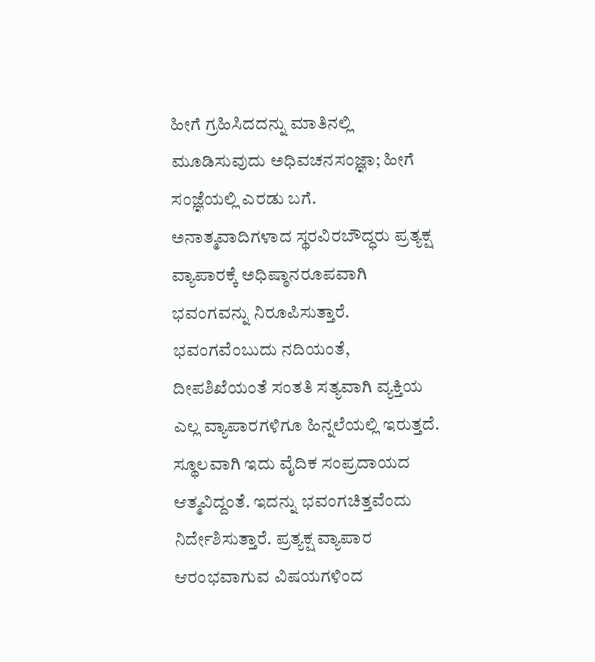ಹೀಗೆ ಗ್ರಹಿಸಿದದನ್ನು ಮಾತಿನಲ್ಲಿ ಮೂಡಿಸುವುದು ಅಧಿವಚನಸಂಜ್ಞಾ; ಹೀಗೆ ಸಂಜ್ಞೆಯಲ್ಲಿ ಎರಡು ಬಗೆ. ಅನಾತ್ಮವಾದಿಗಳಾದ ಸ್ಥರವಿರಬೌದ್ಧರು ಪ್ರತ್ಯಕ್ಷ ವ್ಯಾಪಾರಕ್ಕೆ ಅಧಿಷ್ಠಾನರೂಪವಾಗಿ ಭವಂಗವನ್ನು ನಿರೂಪಿಸುತ್ತಾರೆ. ಭವಂಗವೆಂಬುದು ನದಿಯಂತೆ, ದೀಪಶಿಖೆಯಂತೆ ಸಂತತಿ ಸತ್ಯವಾಗಿ ವ್ಯಕ್ತಿಯ ಎಲ್ಲ ವ್ಯಾಪಾರಗಳಿಗೂ ಹಿನ್ನಲೆಯಲ್ಲಿ ಇರುತ್ತದೆ. ಸ್ಥೂಲವಾಗಿ ಇದು ವೈದಿಕ ಸಂಪ್ರದಾಯದ ಆತ್ಮವಿದ್ದಂತೆ. ಇದನ್ನು ಭವಂಗಚಿತ್ತವೆಂದು ನಿರ್ದೇಶಿಸುತ್ತಾರೆ. ಪ್ರತ್ಯಕ್ಷ ವ್ಯಾಪಾರ ಆರಂಭವಾಗುವ ವಿಷಯಗಳಿಂದ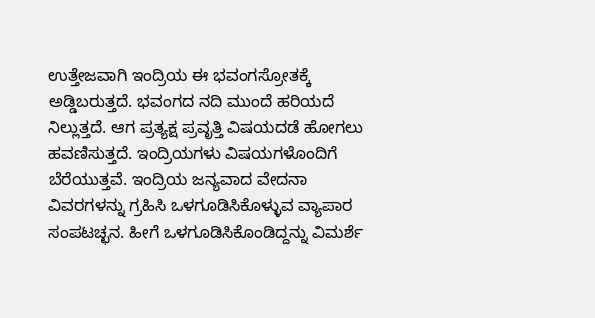ಉತ್ತೇಜವಾಗಿ ಇಂದ್ರಿಯ ಈ ಭವಂಗಸ್ರೋತಕ್ಕೆ ಅಡ್ಡಿಬರುತ್ತದೆ. ಭವಂಗದ ನದಿ ಮುಂದೆ ಹರಿಯದೆ ನಿಲ್ಲುತ್ತದೆ. ಆಗ ಪ್ರತ್ಯಕ್ಷ ಪ್ರವೃತ್ತಿ ವಿಷಯದಡೆ ಹೋಗಲು ಹವಣಿಸುತ್ತದೆ. ಇಂದ್ರಿಯಗಳು ವಿಷಯಗಳೊಂದಿಗೆ ಬೆರೆಯುತ್ತವೆ. ಇಂದ್ರಿಯ ಜನ್ಯವಾದ ವೇದನಾ ವಿವರಗಳನ್ನು ಗ್ರಹಿಸಿ ಒಳಗೂಡಿಸಿಕೊಳ್ಳುವ ವ್ಯಾಪಾರ ಸಂಪಟಚ್ಛನ. ಹೀಗೆ ಒಳಗೂಡಿಸಿಕೊಂಡಿದ್ದನ್ನು ವಿಮರ್ಶೆ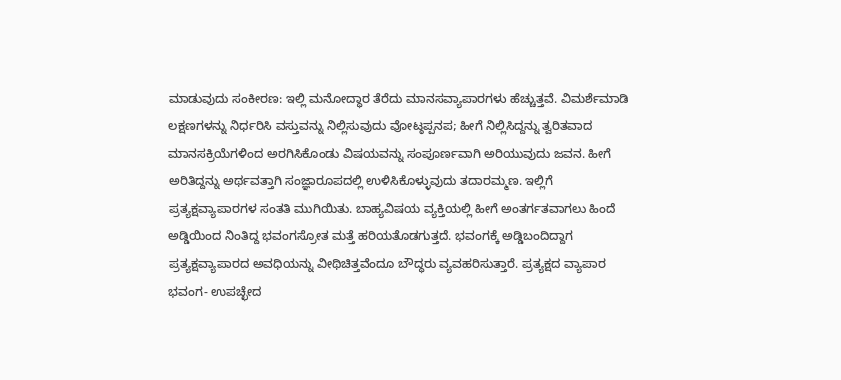ಮಾಡುವುದು ಸಂಕೀರಣ: ಇಲ್ಲಿ ಮನೋದ್ಧಾರ ತೆರೆದು ಮಾನಸವ್ಯಾಪಾರಗಳು ಹೆಚ್ಚುತ್ತವೆ. ವಿಮರ್ಶೆಮಾಡಿ ಲಕ್ಷಣಗಳನ್ನು ನಿರ್ಧರಿಸಿ ವಸ್ತುವನ್ನು ನಿಲ್ಲಿಸುವುದು ವೋಟ್ಠಪ್ಪನಪ; ಹೀಗೆ ನಿಲ್ಲಿಸಿದ್ದನ್ನು ತ್ವರಿತವಾದ ಮಾನಸಕ್ರಿಯೆಗಳಿಂದ ಅರಗಿಸಿಕೊಂಡು ವಿಷಯವನ್ನು ಸಂಪೂರ್ಣವಾಗಿ ಅರಿಯುವುದು ಜವನ. ಹೀಗೆ ಅರಿತಿದ್ದನ್ನು ಅರ್ಥವತ್ತಾಗಿ ಸಂಜ್ಞಾರೂಪದಲ್ಲಿ ಉಳಿಸಿಕೊಳ್ಳುವುದು ತದಾರಮ್ಮಣ. ಇಲ್ಲಿಗೆ ಪ್ರತ್ಯಕ್ಷವ್ಯಾಪಾರಗಳ ಸಂತತಿ ಮುಗಿಯಿತು. ಬಾಹ್ಯವಿಷಯ ವ್ಯಕ್ತಿಯಲ್ಲಿ ಹೀಗೆ ಅಂತರ್ಗತವಾಗಲು ಹಿಂದೆ ಅಡ್ಡಿಯಿಂದ ನಿಂತಿದ್ದ ಭವಂಗಸ್ರೋತ ಮತ್ತೆ ಹರಿಯತೊಡಗುತ್ತದೆ. ಭವಂಗಕ್ಕೆ ಅಡ್ಡಿಬಂದಿದ್ದಾಗ ಪ್ರತ್ಯಕ್ಷವ್ಯಾಪಾರದ ಅವಧಿಯನ್ನು ವೀಥಿಚಿತ್ತವೆಂದೂ ಬೌದ್ಧರು ವ್ಯವಹರಿಸುತ್ತಾರೆ. ಪ್ರತ್ಯಕ್ಷದ ವ್ಯಾಪಾರ ಭವಂಗ- ಉಪಚ್ಛೇದ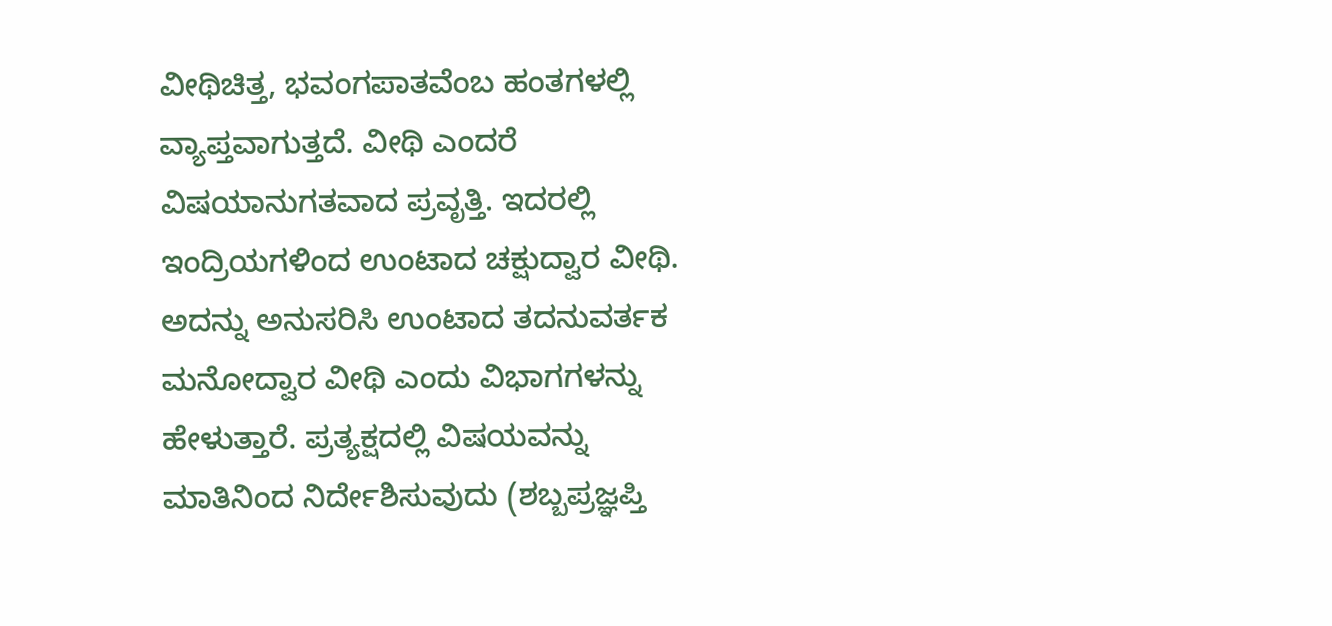ವೀಥಿಚಿತ್ತ, ಭವಂಗಪಾತವೆಂಬ ಹಂತಗಳಲ್ಲಿ ವ್ಯಾಪ್ತವಾಗುತ್ತದೆ. ವೀಥಿ ಎಂದರೆ ವಿಷಯಾನುಗತವಾದ ಪ್ರವೃತ್ತಿ. ಇದರಲ್ಲಿ ಇಂದ್ರಿಯಗಳಿಂದ ಉಂಟಾದ ಚಕ್ಷುದ್ವಾರ ವೀಥಿ. ಅದನ್ನು ಅನುಸರಿಸಿ ಉಂಟಾದ ತದನುವರ್ತಕ ಮನೋದ್ವಾರ ವೀಥಿ ಎಂದು ವಿಭಾಗಗಳನ್ನು ಹೇಳುತ್ತಾರೆ. ಪ್ರತ್ಯಕ್ಷದಲ್ಲಿ ವಿಷಯವನ್ನು ಮಾತಿನಿಂದ ನಿರ್ದೇಶಿಸುವುದು (ಶಬ್ಬಪ್ರಜ್ಞಪ್ತಿ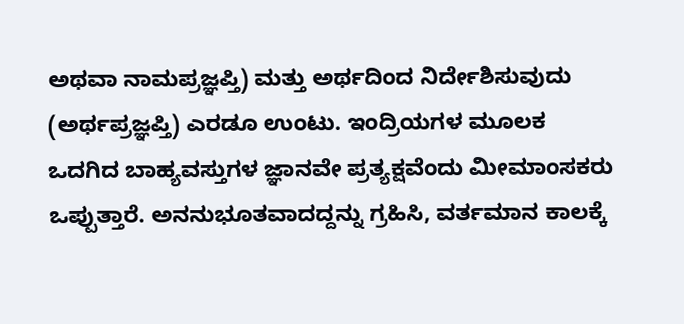ಅಥವಾ ನಾಮಪ್ರಜ್ಞಪ್ತಿ) ಮತ್ತು ಅರ್ಥದಿಂದ ನಿರ್ದೇಶಿಸುವುದು (ಅರ್ಥಪ್ರಜ್ಞಪ್ತಿ) ಎರಡೂ ಉಂಟು. ಇಂದ್ರಿಯಗಳ ಮೂಲಕ ಒದಗಿದ ಬಾಹ್ಯವಸ್ತುಗಳ ಜ್ಞಾನವೇ ಪ್ರತ್ಯಕ್ಷವೆಂದು ಮೀಮಾಂಸಕರು ಒಪ್ಪುತ್ತಾರೆ. ಅನನುಭೂತವಾದದ್ದನ್ನು ಗ್ರಹಿಸಿ, ವರ್ತಮಾನ ಕಾಲಕ್ಕೆ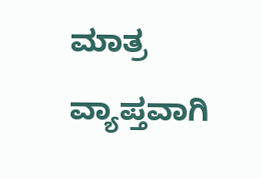ಮಾತ್ರ ವ್ಯಾಪ್ತವಾಗಿ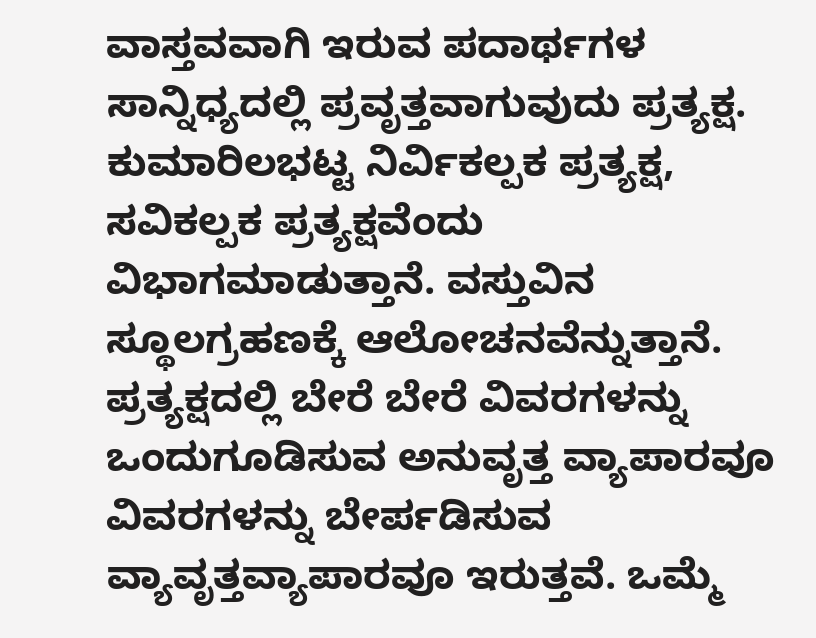ವಾಸ್ತವವಾಗಿ ಇರುವ ಪದಾರ್ಥಗಳ ಸಾನ್ನಿಧ್ಯದಲ್ಲಿ ಪ್ರವೃತ್ತವಾಗುವುದು ಪ್ರತ್ಯಕ್ಷ. ಕುಮಾರಿಲಭಟ್ಟ ನಿರ್ವಿಕಲ್ಪಕ ಪ್ರತ್ಯಕ್ಷ, ಸವಿಕಲ್ಪಕ ಪ್ರತ್ಯಕ್ಷವೆಂದು ವಿಭಾಗಮಾಡುತ್ತಾನೆ. ವಸ್ತುವಿನ ಸ್ಥೂಲಗ್ರಹಣಕ್ಕೆ ಆಲೋಚನವೆನ್ನುತ್ತಾನೆ. ಪ್ರತ್ಯಕ್ಷದಲ್ಲಿ ಬೇರೆ ಬೇರೆ ವಿವರಗಳನ್ನು ಒಂದುಗೂಡಿಸುವ ಅನುವೃತ್ತ ವ್ಯಾಪಾರವೂ ವಿವರಗಳನ್ನು ಬೇರ್ಪಡಿಸುವ ವ್ಯಾವೃತ್ತವ್ಯಾಪಾರವೂ ಇರುತ್ತವೆ. ಒಮ್ಮೆ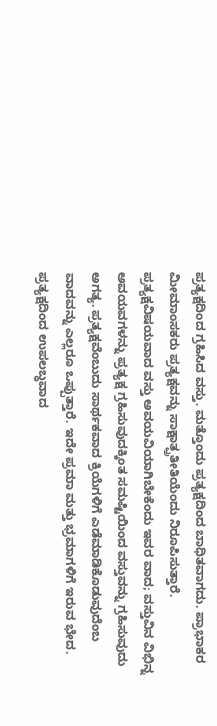ಪ್ರತ್ಯಕ್ಷದಿಂದ ಗ್ರಹಿಸಿದ ವಸ್ತು. ಮತ್ತೊಂದು ಪ್ರತ್ಯಕ್ಷದಿಂದ ಬಾಧಿತವಾಗದು. ಪ್ರಾಭಾಕರ ಮೀಮಾಂಸಕರು ಪ್ರತ್ಯಕ್ಷವನ್ನು ಸಾಕ್ಷಾತ್ಪ್ರತೀತಿಯೆಂದು ನಿರೂಪಿಸುತ್ತಾರೆ. ಪ್ರತ್ಯಕ್ಷವಿಷಯವಾದ ವಸ್ತು ಅವಯವಿಯಾಗಿಬೇಕೆಂದು ಇವರ ವಾದ; ವಸ್ತುವಿನ ವಿಭಿನ್ನ ಅವಯವಗಳನ್ನು ಪ್ರತ್ಯಕ್ಷ ಗ್ರಹಿಸುವುದಕ್ಕಿಂತ ಸಮಷ್ಟಿಯಿಂದ ವಸ್ತುವನ್ನು ಗ್ರಹಿಸುವುದು ಅಗತ್ಯ. ಪ್ರತ್ಯಕ್ಷವೆಂಬುದು ಸಾರ್ಥಕವಾದ ಕ್ರಿಯೆಗಳಿಗೆ ಎಡೆಮಾಡಿಕೊಡುವುದೆಂಬ ವಾದವನ್ನು ಎಲ್ಲರೂ ಒಪ್ಪುತ್ತಾರೆ. ಇದೇ ಪ್ರಮಾ ಮತ್ತು ಭ್ರಮಾಗಳಿಗೆ ಇರುವ ಭೇದ. ಪ್ರತ್ಯಕ್ಷದಿಂದ ಉಪಲಬ್ಧವಾದ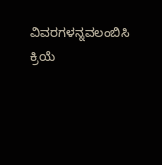ವಿವರಗಳನ್ನವಲಂಬಿಸಿ ಕ್ರಿಯೆ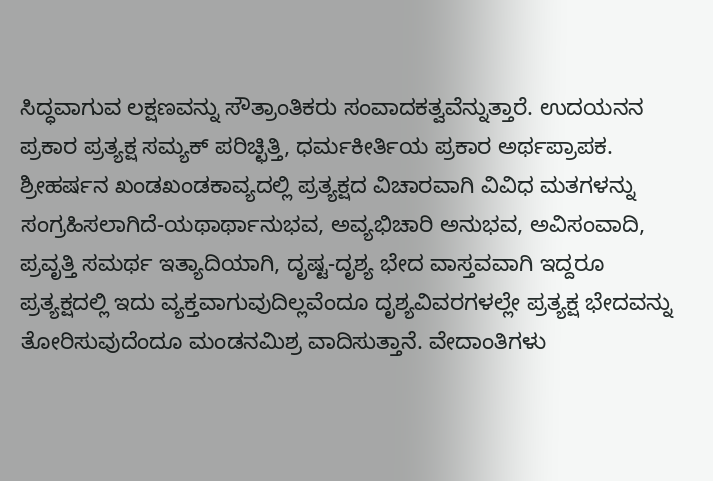ಸಿದ್ಧವಾಗುವ ಲಕ್ಷಣವನ್ನು ಸೌತ್ರಾಂತಿಕರು ಸಂವಾದಕತ್ವವೆನ್ನುತ್ತಾರೆ. ಉದಯನನ ಪ್ರಕಾರ ಪ್ರತ್ಯಕ್ಷ ಸಮ್ಯಕ್ ಪರಿಚ್ಛಿತ್ತಿ, ಧರ್ಮಕೀರ್ತಿಯ ಪ್ರಕಾರ ಅರ್ಥಪ್ರಾಪಕ. ಶ್ರೀಹರ್ಷನ ಖಂಡಖಂಡಕಾವ್ಯದಲ್ಲಿ ಪ್ರತ್ಯಕ್ಷದ ವಿಚಾರವಾಗಿ ವಿವಿಧ ಮತಗಳನ್ನು ಸಂಗ್ರಹಿಸಲಾಗಿದೆ-ಯಥಾರ್ಥಾನುಭವ, ಅವ್ಯಭಿಚಾರಿ ಅನುಭವ, ಅವಿಸಂವಾದಿ, ಪ್ರವೃತ್ತಿ ಸಮರ್ಥ ಇತ್ಯಾದಿಯಾಗಿ, ದೃಷ್ಟ-ದೃಶ್ಯ ಭೇದ ವಾಸ್ತವವಾಗಿ ಇದ್ದರೂ ಪ್ರತ್ಯಕ್ಷದಲ್ಲಿ ಇದು ವ್ಯಕ್ತವಾಗುವುದಿಲ್ಲವೆಂದೂ ದೃಶ್ಯವಿವರಗಳಲ್ಲೇ ಪ್ರತ್ಯಕ್ಷ ಭೇದವನ್ನು ತೋರಿಸುವುದೆಂದೂ ಮಂಡನಮಿಶ್ರ ವಾದಿಸುತ್ತಾನೆ. ವೇದಾಂತಿಗಳು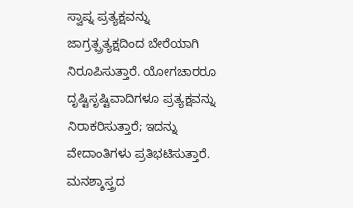ಸ್ವಾಪ್ನ ಪ್ರತ್ಯಕ್ಷವನ್ನು ಜಾಗ್ರತ್ಪ್ರತ್ಯಕ್ಷದಿಂದ ಬೇರೆಯಾಗಿ ನಿರೂಪಿಸುತ್ತಾರೆ. ಯೋಗಚಾರರೂ ದೃಷ್ಟಿಸೃಷ್ಟಿವಾದಿಗಳೂ ಪ್ರತ್ಯಕ್ಷವನ್ನು ನಿರಾಕರಿಸುತ್ತಾರೆ; ಇದನ್ನು ವೇದಾಂತಿಗಳು ಪ್ರತಿಭಟಿಸುತ್ತಾರೆ.
ಮನಶ್ಶಾಸ್ತ್ರದ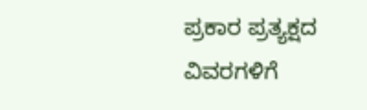ಪ್ರಕಾರ ಪ್ರತ್ಯಕ್ಷದ ವಿವರಗಳಿಗೆ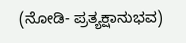(ನೋಡಿ- ಪ್ರತ್ಯಕ್ಷಾನುಭವ)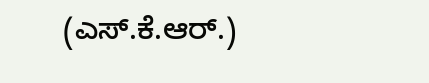(ಎಸ್.ಕೆ.ಆರ್.)